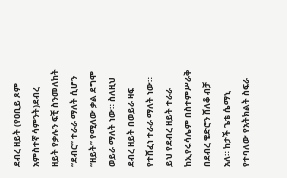ደብረ ዘይት (የዐቢይ ጾም አምስተኛ ሳምንት)ደብረ ዘይት የቃሉን ፍቺ ስንመለከት “ደብር” ተራራ ማለት ሲሆን “ዘይት” የሚለው ቃል ደግሞ ወይራ ማለት ነው። ስለዚህ ደብረ ዘይት በወይራ ዛፍ የተሸፈነ ተራራ ማለት ነው። ይህ የደብረ ዘይት ተራራ ከኢየሩሳሌም በስተምሥራቅ በደብረ ቄድሮን ሸለቆ ብቻ አለ። ከታች ጌቴ ሴማኒ የተባለው የአትክልት ስፍራ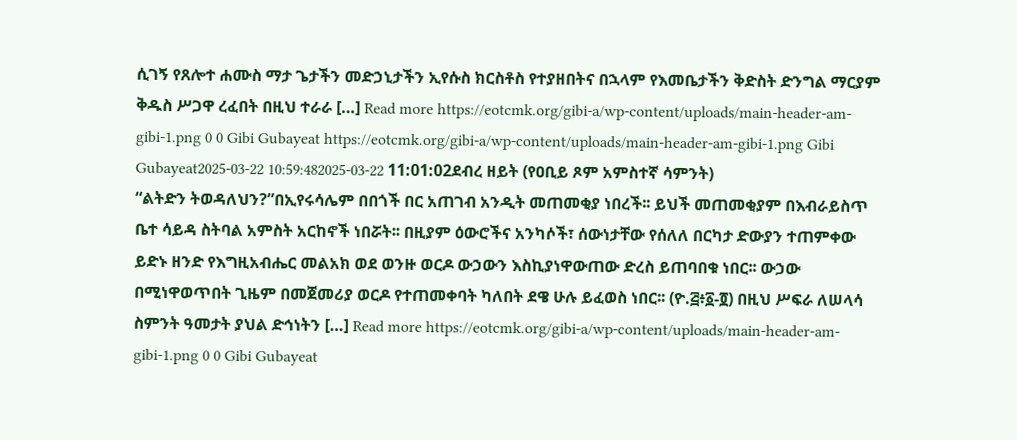ሲገኝ የጸሎተ ሐሙስ ማታ ጌታችን መድኃኒታችን ኢየሱስ ክርስቶስ የተያዘበትና በኋላም የእመቤታችን ቅድስት ድንግል ማርያም ቅዱስ ሥጋዋ ረፈበት በዚህ ተራራ […] Read more https://eotcmk.org/gibi-a/wp-content/uploads/main-header-am-gibi-1.png 0 0 Gibi Gubayeat https://eotcmk.org/gibi-a/wp-content/uploads/main-header-am-gibi-1.png Gibi Gubayeat2025-03-22 10:59:482025-03-22 11:01:02ደብረ ዘይት (የዐቢይ ጾም አምስተኛ ሳምንት)
“ልትድን ትወዳለህን?”በኢየሩሳሌም በበጎች በር አጠገብ አንዲት መጠመቂያ ነበረች፡፡ ይህች መጠመቂያም በእብራይስጥ ቤተ ሳይዳ ስትባል አምስት አርከኖች ነበሯት፡፡ በዚያም ዕውሮችና አንካሶች፣ ሰውነታቸው የሰለለ በርካታ ድውያን ተጠምቀው ይድኑ ዘንድ የእግዚአብሔር መልአክ ወደ ወንዙ ወርዶ ውኃውን እስኪያነዋውጠው ድረስ ይጠባበቁ ነበር፡፡ ውኃው በሚነዋወጥበት ጊዜም በመጀመሪያ ወርዶ የተጠመቀባት ካለበት ደዌ ሁሉ ይፈወስ ነበር፡፡ (ዮ.፭፥፩-፬) በዚህ ሥፍራ ለሠላሳ ስምንት ዓመታት ያህል ድኅነትን […] Read more https://eotcmk.org/gibi-a/wp-content/uploads/main-header-am-gibi-1.png 0 0 Gibi Gubayeat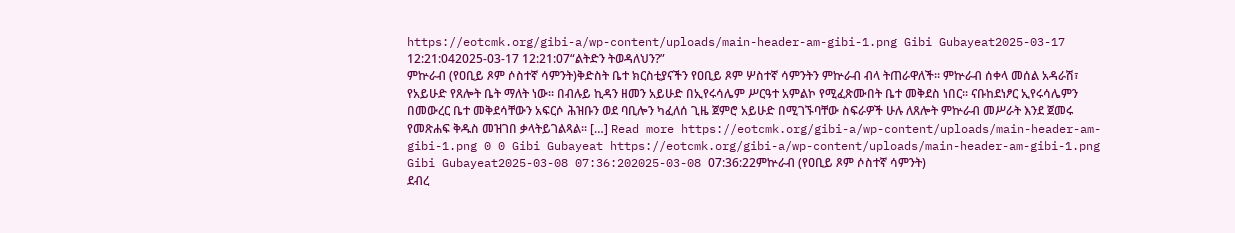https://eotcmk.org/gibi-a/wp-content/uploads/main-header-am-gibi-1.png Gibi Gubayeat2025-03-17 12:21:042025-03-17 12:21:07“ልትድን ትወዳለህን?”
ምኵራብ (የዐቢይ ጾም ሶስተኛ ሳምንት)ቅድስት ቤተ ክርስቲያናችን የዐቢይ ጾም ሦስተኛ ሳምንትን ምኵራብ ብላ ትጠራዋለች። ምኵራብ ሰቀላ መሰል አዳራሽ፣ የአይሁድ የጸሎት ቤት ማለት ነው፡፡ በብሉይ ኪዳን ዘመን አይሁድ በኢየሩሳሌም ሥርዓተ አምልኮ የሚፈጽሙበት ቤተ መቅደስ ነበር፡፡ ናቡከደነፆር ኢየሩሳሌምን በመውረር ቤተ መቅደሳቸውን አፍርሶ ሕዝቡን ወደ ባቢሎን ካፈለሰ ጊዜ ጀምሮ አይሁድ በሚገኙባቸው ስፍራዎች ሁሉ ለጸሎት ምኵራብ መሥራት እንደ ጀመሩ የመጽሐፍ ቅዱስ መዝገበ ቃላትይገልጻል፡፡ […] Read more https://eotcmk.org/gibi-a/wp-content/uploads/main-header-am-gibi-1.png 0 0 Gibi Gubayeat https://eotcmk.org/gibi-a/wp-content/uploads/main-header-am-gibi-1.png Gibi Gubayeat2025-03-08 07:36:202025-03-08 07:36:22ምኵራብ (የዐቢይ ጾም ሶስተኛ ሳምንት)
ደብረ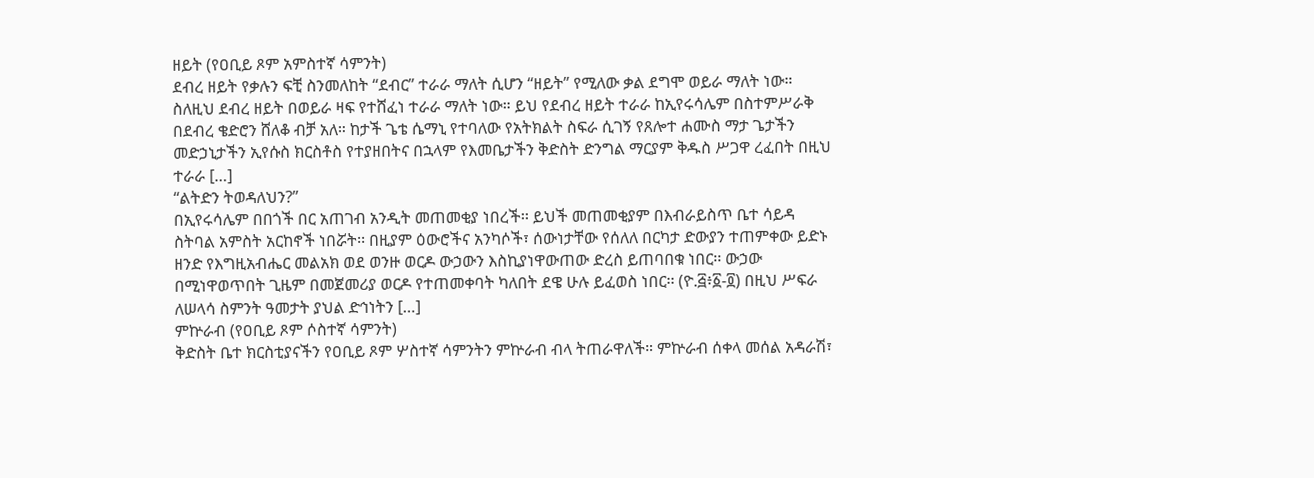ዘይት (የዐቢይ ጾም አምስተኛ ሳምንት)
ደብረ ዘይት የቃሉን ፍቺ ስንመለከት “ደብር” ተራራ ማለት ሲሆን “ዘይት” የሚለው ቃል ደግሞ ወይራ ማለት ነው። ስለዚህ ደብረ ዘይት በወይራ ዛፍ የተሸፈነ ተራራ ማለት ነው። ይህ የደብረ ዘይት ተራራ ከኢየሩሳሌም በስተምሥራቅ በደብረ ቄድሮን ሸለቆ ብቻ አለ። ከታች ጌቴ ሴማኒ የተባለው የአትክልት ስፍራ ሲገኝ የጸሎተ ሐሙስ ማታ ጌታችን መድኃኒታችን ኢየሱስ ክርስቶስ የተያዘበትና በኋላም የእመቤታችን ቅድስት ድንግል ማርያም ቅዱስ ሥጋዋ ረፈበት በዚህ ተራራ […]
“ልትድን ትወዳለህን?”
በኢየሩሳሌም በበጎች በር አጠገብ አንዲት መጠመቂያ ነበረች፡፡ ይህች መጠመቂያም በእብራይስጥ ቤተ ሳይዳ ስትባል አምስት አርከኖች ነበሯት፡፡ በዚያም ዕውሮችና አንካሶች፣ ሰውነታቸው የሰለለ በርካታ ድውያን ተጠምቀው ይድኑ ዘንድ የእግዚአብሔር መልአክ ወደ ወንዙ ወርዶ ውኃውን እስኪያነዋውጠው ድረስ ይጠባበቁ ነበር፡፡ ውኃው በሚነዋወጥበት ጊዜም በመጀመሪያ ወርዶ የተጠመቀባት ካለበት ደዌ ሁሉ ይፈወስ ነበር፡፡ (ዮ.፭፥፩-፬) በዚህ ሥፍራ ለሠላሳ ስምንት ዓመታት ያህል ድኅነትን […]
ምኵራብ (የዐቢይ ጾም ሶስተኛ ሳምንት)
ቅድስት ቤተ ክርስቲያናችን የዐቢይ ጾም ሦስተኛ ሳምንትን ምኵራብ ብላ ትጠራዋለች። ምኵራብ ሰቀላ መሰል አዳራሽ፣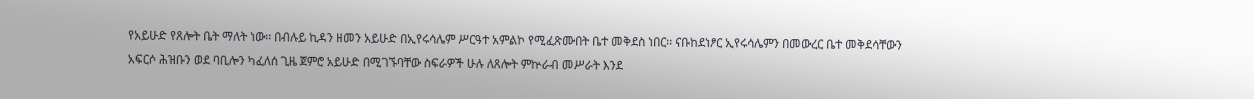የአይሁድ የጸሎት ቤት ማለት ነው፡፡ በብሉይ ኪዳን ዘመን አይሁድ በኢየሩሳሌም ሥርዓተ አምልኮ የሚፈጽሙበት ቤተ መቅደስ ነበር፡፡ ናቡከደነፆር ኢየሩሳሌምን በመውረር ቤተ መቅደሳቸውን አፍርሶ ሕዝቡን ወደ ባቢሎን ካፈለሰ ጊዜ ጀምሮ አይሁድ በሚገኙባቸው ስፍራዎች ሁሉ ለጸሎት ምኵራብ መሥራት እንደ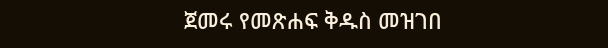ጀመሩ የመጽሐፍ ቅዱስ መዝገበ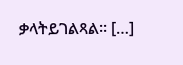ቃላትይገልጻል፡፡ […]